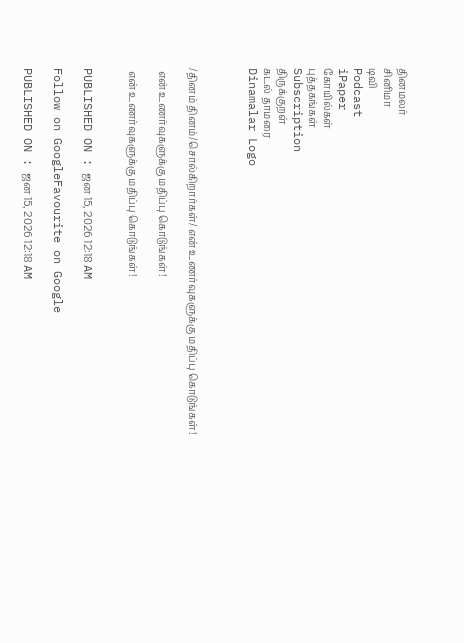தினமலர்
சினிமா
டிவி
Podcast
iPaper
கோயில்கள்
புத்தகங்கள்
Subscription
திருக்குறள்
கடல் தாமரை
Dinamalar Logo



/தினம் தினம்/சொல்கிறார்கள்/ என் உணர்வுகளுக்கு மதிப்பு கொடுங்கள்!

 என் உணர்வுகளுக்கு மதிப்பு கொடுங்கள்!

 என் உணர்வுகளுக்கு மதிப்பு கொடுங்கள்!


PUBLISHED ON : ஜன 15, 2026 12:18 AM

Follow on GoogleFavourite on Google

PUBLISHED ON : ஜன 15, 2026 12:18 AM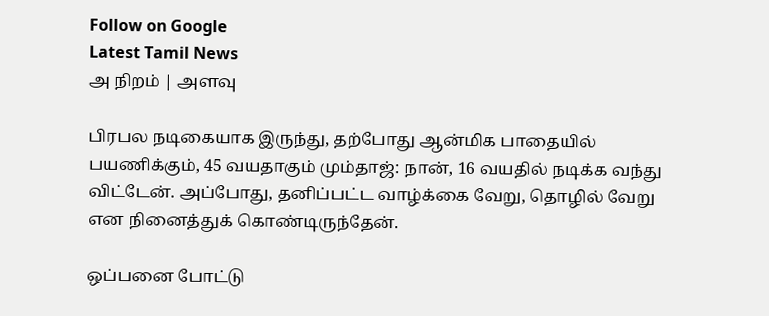Follow on Google
Latest Tamil News
அ நிறம் | அளவு

பிரபல நடிகையாக இருந்து, தற்போது ஆன்மிக பாதையில் பயணிக்கும், 45 வயதாகும் மும்தாஜ்: நான், 16 வயதில் நடிக்க வந்து விட்டேன். அப்போது, தனிப்பட்ட வாழ்க்கை வேறு, தொழில் வேறு என நினைத்துக் கொண்டிருந்தேன்.

ஒப்பனை போட்டு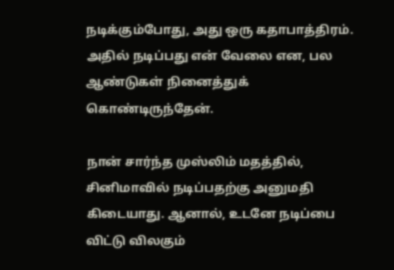நடிக்கும்போது, அது ஒரு கதாபாத்திரம். அதில் நடிப்பது என் வேலை என, பல ஆண்டுகள் நினைத்துக் கொண்டிருந்தேன்.

நான் சார்ந்த முஸ்லிம் மதத்தில், சினிமாவில் நடிப்பதற்கு அனுமதி கிடையாது. ஆனால், உடனே நடிப்பை விட்டு விலகும்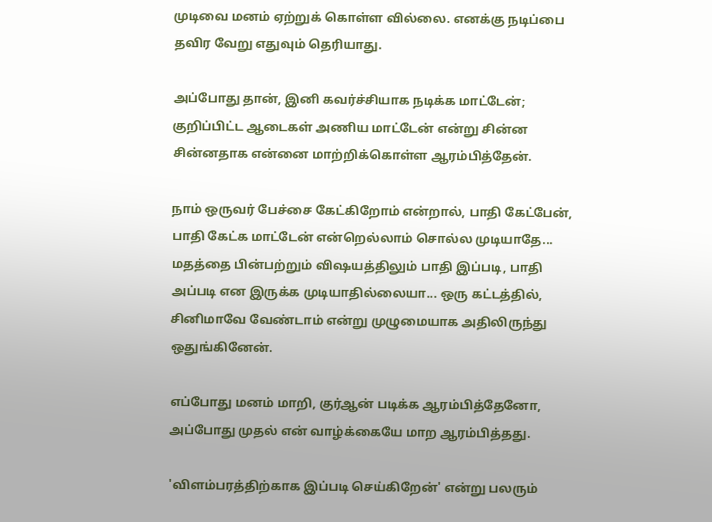முடிவை மனம் ஏற்றுக் கொள்ள வில்லை. எனக்கு நடிப்பை தவிர வேறு எதுவும் தெரியாது.

அப்போது தான், இனி கவர்ச்சியாக நடிக்க மாட்டேன்; குறிப்பிட்ட ஆடைகள் அணிய மாட்டேன் என்று சின்ன சின்னதாக என்னை மாற்றிக்கொள்ள ஆரம்பித்தேன்.

நாம் ஒருவர் பேச்சை கேட்கிறோம் என்றால், பாதி கேட்பேன், பாதி கேட்க மாட்டேன் என்றெல்லாம் சொல்ல முடியாதே... மதத்தை பின்பற்றும் விஷயத்திலும் பாதி இப்படி, பாதி அப்படி என இருக்க முடியாதில்லையா... ஒரு கட்டத்தில், சினிமாவே வேண்டாம் என்று முழுமையாக அதிலிருந்து ஒதுங்கினேன்.

எப்போது மனம் மாறி, குர்ஆன் படிக்க ஆரம்பித்தேனோ, அப்போது முதல் என் வாழ்க்கையே மாற ஆரம்பித்தது.

'விளம்பரத்திற்காக இப்படி செய்கிறேன்' என்று பலரும்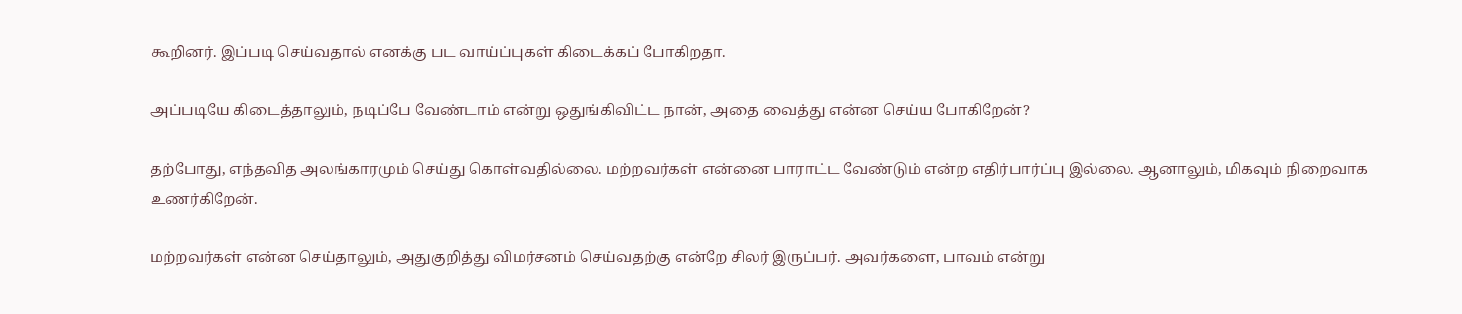கூறினர். இப்படி செய்வதால் எனக்கு பட வாய்ப்புகள் கிடைக்கப் போகிறதா.

அப்படியே கிடைத்தாலும், நடிப்பே வேண்டாம் என்று ஒதுங்கிவிட்ட நான், அதை வைத்து என்ன செய்ய போகிறேன்?

தற்போது, எந்தவித அலங்காரமும் செய்து கொள்வதில்லை. மற்றவர்கள் என்னை பாராட்ட வேண்டும் என்ற எதிர்பார்ப்பு இல்லை. ஆனாலும், மிகவும் நிறைவாக உணர்கிறேன்.

மற்றவர்கள் என்ன செய்தாலும், அதுகுறித்து விமர்சனம் செய்வதற்கு என்றே சிலர் இருப்பர். அவர்களை, பாவம் என்று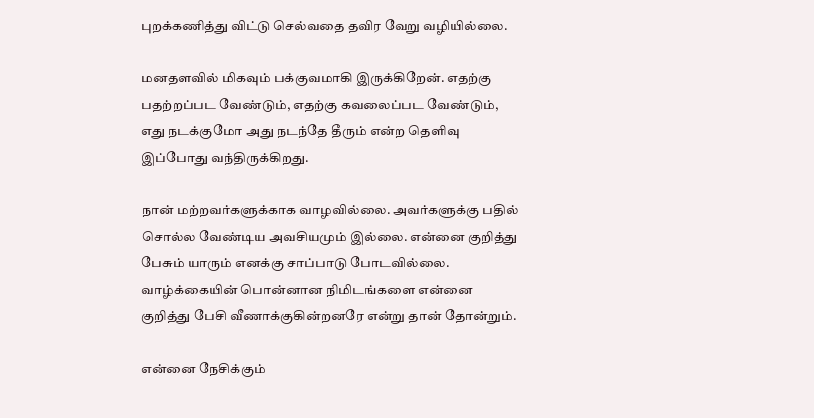புறக்கணித்து விட்டு செல்வதை தவிர வேறு வழியில்லை.

மனதளவில் மிகவும் பக்குவமாகி இருக்கிறேன். எதற்கு பதற்றப்பட வேண்டும், எதற்கு கவலைப்பட வேண்டும், எது நடக்குமோ அது நடந்தே தீரும் என்ற தெளிவு இப்போது வந்திருக்கிறது.

நான் மற்றவர்களுக்காக வாழவில்லை. அவர்களுக்கு பதில் சொல்ல வேண்டிய அவசியமும் இல்லை. என்னை குறித்து பேசும் யாரும் எனக்கு சாப்பாடு போடவில்லை. வாழ்க்கையின் பொன்னான நிமிடங்களை என்னை குறித்து பேசி வீணாக்குகின்றனரே என்று தான் தோன்றும்.

என்னை நேசிக்கும்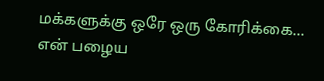மக்களுக்கு ஒரே ஒரு கோரிக்கை... என் பழைய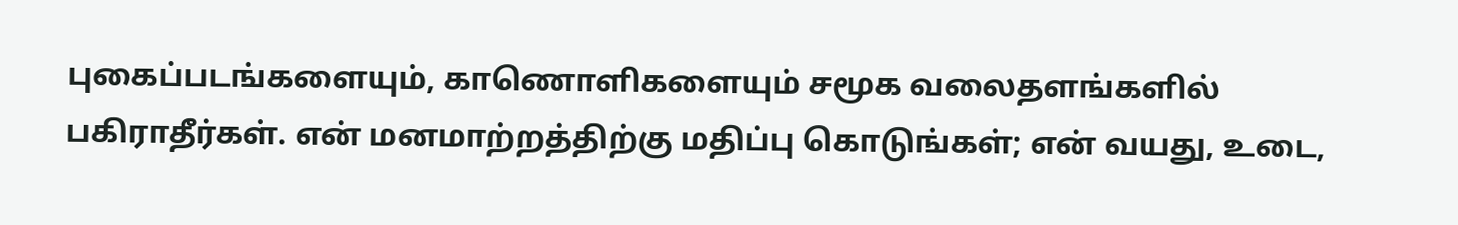புகைப்படங்களையும், காணொளிகளையும் சமூக வலைதளங்களில் பகிராதீர்கள். என் மனமாற்றத்திற்கு மதிப்பு கொடுங்கள்; என் வயது, உடை,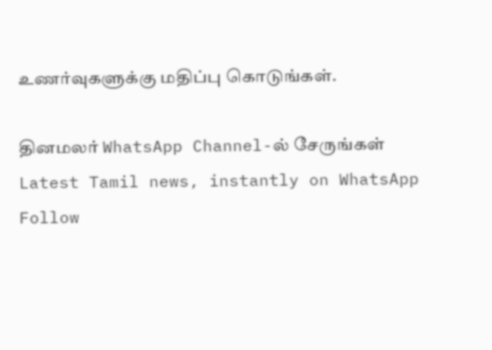உணர்வுகளுக்கு மதிப்பு கொடுங்கள்.

தினமலர் WhatsApp Channel-ல் சேருங்கள்
Latest Tamil news, instantly on WhatsApp
Follow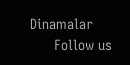Dinamalar
      Follow us